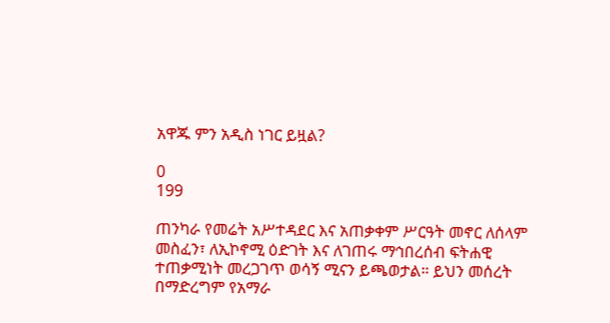አዋጁ ምን አዲስ ነገር ይዟል?

0
199

ጠንካራ የመሬት አሥተዳደር እና አጠቃቀም ሥርዓት መኖር ለሰላም መስፈን፣ ለኢኮኖሚ ዕድገት እና ለገጠሩ ማኅበረሰብ ፍትሐዊ ተጠቃሚነት መረጋገጥ ወሳኝ ሚናን ይጫወታል። ይህን መሰረት በማድረግም የአማራ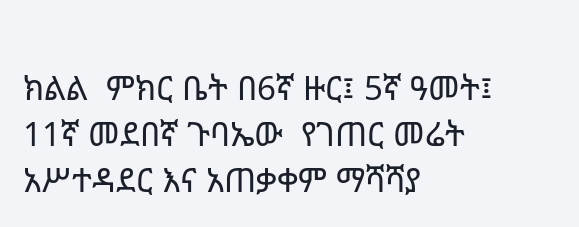ክልል  ምክር ቤት በ6ኛ ዙር፤ 5ኛ ዓመት፤ 11ኛ መደበኛ ጉባኤው  የገጠር መሬት አሥተዳደር እና አጠቃቀም ማሻሻያ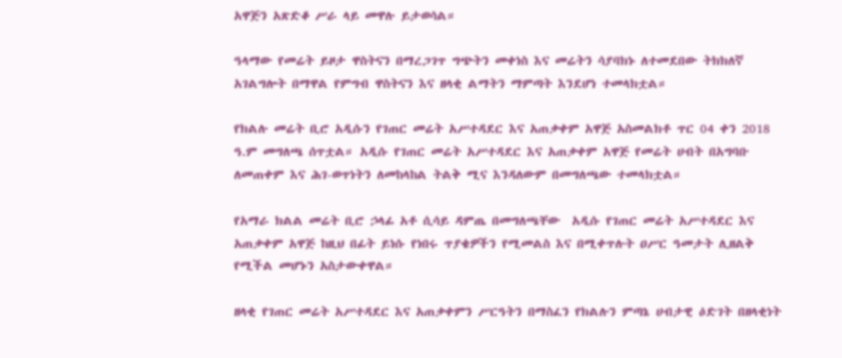አዋጅን አጽድቆ ሥራ ላይ መዋሉ ይታወሳል።

ዓላማው የመሬት ይዞታ ዋስትናን በማረጋገጥ ግጭትን መቀነስ እና መሬትን ሳያባክኑ ለተመደበው ትክክለኛ አገልግሎት በማዋል የምግብ ዋስትናን እና ዘላቂ ልማትን ማምጣት እንደሆነ ተመላክቷል።

የክልሉ መሬት ቢሮ አዲሱን የገጠር መሬት አሥተዳደር እና አጠቃቀም አዋጅ አስመልክቶ ጥር 04 ቀን 2018 ዓ.ም መግለጫ ሰጥቷል። አዲሱ የገጠር መሬት አሥተዳደር እና አጠቃቀም አዋጅ የመሬት ሀብት በአግባቡ ለመጠቀም እና ሕገ-ወጥነትን ለመከላከል ትልቅ ሚና እንዳለውም በመግለጫው ተመላክቷል።

የአማራ ክልል መሬት ቢሮ ኃላፊ አቶ ሲሳይ ዳምጤ በመግለጫቸው  አዲሱ የገጠር መሬት አሥተዳደር እና አጠቃቀም አዋጅ ከዚህ በፊት ይነሱ የነበሩ ጥያቄዎችን የሚመልስ እና በሚቀጥሉት ዐሥር ዓመታት ሊዘልቅ የሚችል መሆኑን አስታውቀዋል።

ዘላቂ የገጠር መሬት አሥተዳደር እና አጠቃቀምን ሥርዓትን በማስፈን የክልሉን ምጣኔ ሀብታዊ ዕድገት በዘላቂነት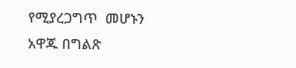የሚያረጋግጥ  መሆኑን አዋጁ በግልጽ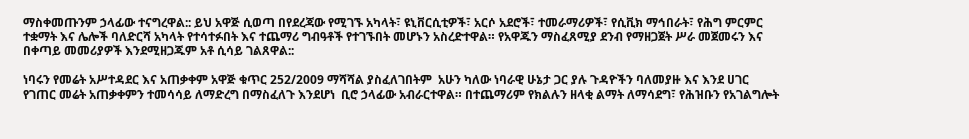ማስቀመጡንም ኃላፊው ተናግረዋል:: ይህ አዋጅ ሲወጣ በየደረጃው የሚገኙ አካላት፣ ዩኒቨርሲቲዎች፣ አርሶ አደሮች፣ ተመራማሪዎች፣ የሲቪክ ማኅበራት፣ የሕግ ምርምር ተቋማት እና ሌሎች ባለድርሻ አካላት የተሳተፉበት እና ተጨማሪ ግብዓቶች የተገኙበት መሆኑን አስረድተዋል። የአዋጁን ማስፈጸሚያ ደንብ የማዘጋጀት ሥራ መጀመሩን እና በቀጣይ መመሪያዎች እንደሚዘጋጁም አቶ ሲሳይ ገልጸዋል::

ነባሩን የመሬት አሥተዳደር እና አጠቃቀም አዋጅ ቁጥር 252/2009 ማሻሻል ያስፈለገበትም  አሁን ካለው ነባራዊ ሁኔታ ጋር ያሉ ጉዳዮችን ባለመያዙ እና እንደ ሀገር የገጠር መሬት አጠቃቀምን ተመሳሳይ ለማድረግ በማስፈለጉ እንደሆነ  ቢሮ ኃላፊው አብራርተዋል። በተጨማሪም የክልሉን ዘላቂ ልማት ለማሳደግ፣ የሕዝቡን የአገልግሎት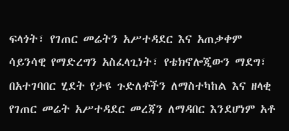ፍላጎት፣ የገጠር መሬትን አሥተዳደር እና አጠቃቀም ሳይንሳዊ የማድረግን አስፈላጊነት፣ የቴክኖሎጂውን ማደግ፣ በአተገባበር ሂደት የታዩ ጉድለቶችን ለማስተካከል እና ዘላቂ የገጠር መሬት አሥተዳደር መረጃን ለማዳበር እንደሆነም አቶ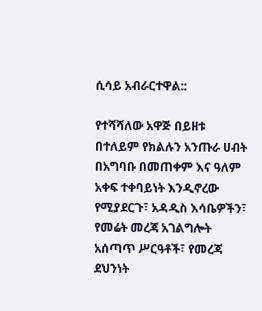ሲሳይ አብራርተዋል::

የተሻሻለው አዋጅ በይዘቱ በተለይም የክልሉን አንጡራ ሀብት በአግባቡ በመጠቀም እና ዓለም አቀፍ ተቀባይነት እንዲኖረው የሚያደርጉ፣ አዳዲስ እሳቤዎችን፣  የመሬት መረጃ አገልግሎት አሰጣጥ ሥርዓቶች፣ የመረጃ ደህንነት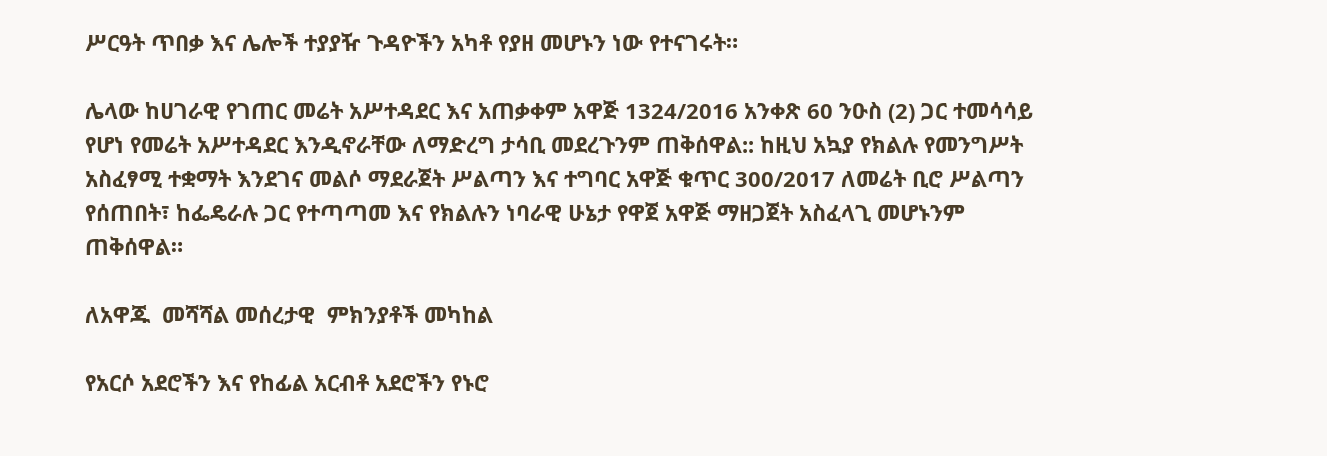ሥርዓት ጥበቃ እና ሌሎች ተያያዥ ጉዳዮችን አካቶ የያዘ መሆኑን ነው የተናገሩት።

ሌላው ከሀገራዊ የገጠር መሬት አሥተዳደር እና አጠቃቀም አዋጅ 1324/2016 አንቀጽ 60 ንዑስ (2) ጋር ተመሳሳይ የሆነ የመሬት አሥተዳደር እንዲኖራቸው ለማድረግ ታሳቢ መደረጉንም ጠቅሰዋል:: ከዚህ አኳያ የክልሉ የመንግሥት አስፈፃሚ ተቋማት እንደገና መልሶ ማደራጀት ሥልጣን እና ተግባር አዋጅ ቁጥር 300/2017 ለመሬት ቢሮ ሥልጣን የሰጠበት፣ ከፌዴራሉ ጋር የተጣጣመ እና የክልሉን ነባራዊ ሁኔታ የዋጀ አዋጅ ማዘጋጀት አስፈላጊ መሆኑንም ጠቅሰዋል።

ለአዋጁ  መሻሻል መሰረታዊ  ምክንያቶች መካከል

የአርሶ አደሮችን እና የከፊል አርብቶ አደሮችን የኑሮ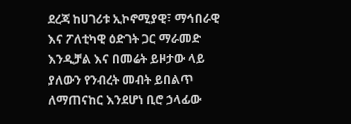ደረጃ ከሀገሪቱ ኢኮኖሚያዊ፣ ማኅበራዊ እና ፖለቲካዊ ዕድገት ጋር ማራመድ እንዲቻል እና በመሬት ይዞታው ላይ ያለውን የንብረት መብት ይበልጥ ለማጠናከር እንደሆነ ቢሮ ኃላፊው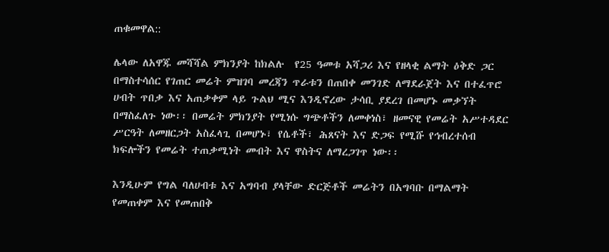ጠቁመዋል::

ሌላው ለአዋጁ መሻሻል ምክንያት ከክልሉ  የ25 ዓመቱ አሻጋሪ እና የዘላቂ ልማት ዕቅድ ጋር በማስተሳሰር የገጠር መሬት ምዝገባ መረጃን ጥራቱን በጠበቀ መንገድ ለማደራጀት እና በተፈጥሮ ሀብት ጥበቃ እና አጠቃቀም ላይ ጉልህ ሚና እንዲኖረው ታሳቢ ያደረገ በመሆኑ መቃኘት በማስፈለጉ ነው፡፡ በመሬት ምክንያት የሚነሱ ግጭቶችን ለመቀነስ፣ ዘመናዊ የመሬት አሥተዳደር ሥርዓት ለመዘርጋት አስፈላጊ በመሆኑ፣ የሴቶች፣ ሕጸናት እና ድጋፍ የሚሹ የኅብረተሰብ ክፍሎችን የመሬት ተጠቃሚነት መብት እና ዋስትና ለማረጋገጥ ነው፡፡

እንዲሁም የግል ባለሀብቱ እና አግባብ ያላቸው ድርጅቶች መሬትን በአግባቡ በማልማት የመጠቀም እና የመጠበቅ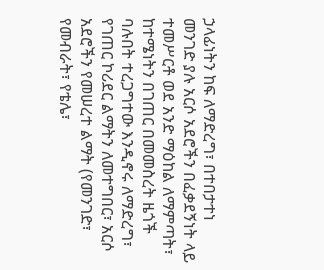ኃላፊነትን ከፍ ለማድረግ፣ በተበታተነ መንገድ ያሉ አርሶ አደሮችን በፈቃደኝነት ላይ ተመሥርቶ ወደ አንድ ማዕከል ለማምጣት፣ ከተሜነትን በገጠር በመመስረት ዜጎች ባሉበት ተረጋግተው እንዲኖሩ ለማድረግ፣ የገጠር ኮሪደር ልማትን ለመተግበር፣ አርሶ አደሮችን የመሠረተ ልማት (የመንገድ፣ የመብራት፣ የቴሌ፣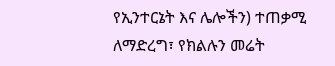የኢንተርኔት እና ሌሎችን) ተጠቃሚ ለማድረግ፣ የክልሉን መሬት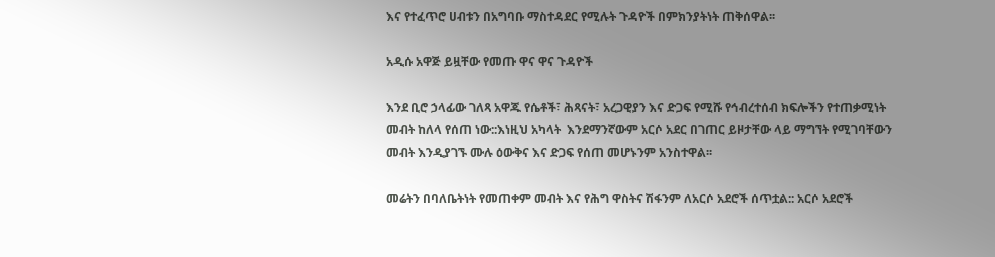እና የተፈጥሮ ሀብቱን በአግባቡ ማስተዳደር የሚሉት ጉዳዮች በምክንያትነት ጠቅሰዋል፡፡

አዲሱ አዋጅ ይዟቸው የመጡ ዋና ዋና ጉዳዮች

እንደ ቢሮ ኃላፊው ገለጻ አዋጁ የሴቶች፣ ሕጻናት፣ አረጋዊያን እና ድጋፍ የሚሹ የኅብረተሰብ ክፍሎችን የተጠቃሚነት መብት ከለላ የሰጠ ነው::እነዚህ አካላት  እንደማንኛውም አርሶ አደር በገጠር ይዞታቸው ላይ ማግኘት የሚገባቸውን መብት እንዲያገኙ ሙሉ ዕውቅና እና ድጋፍ የሰጠ መሆኑንም አንስተዋል፡፡

መሬትን በባለቤትነት የመጠቀም መብት እና የሕግ ዋስትና ሽፋንም ለአርሶ አደሮች ሰጥቷል:: አርሶ አደሮች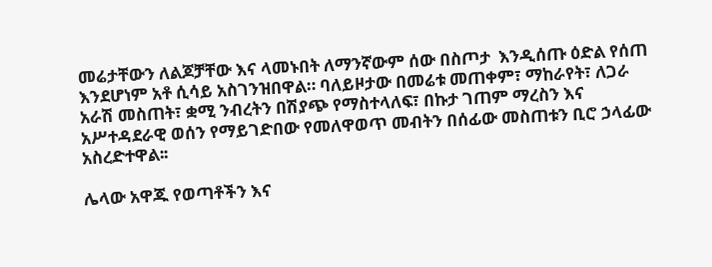መሬታቸውን ለልጆቻቸው እና ላመኑበት ለማንኛውም ሰው በስጦታ  እንዲሰጡ ዕድል የሰጠ እንደሆነም አቶ ሲሳይ አስገንዝበዋል። ባለይዞታው በመሬቱ መጠቀም፣ ማከራየት፣ ለጋራ አራሽ መስጠት፣ ቋሚ ንብረትን በሽያጭ የማስተላለፍ፣ በኩታ ገጠም ማረስን እና አሥተዳደራዊ ወሰን የማይገድበው የመለዋወጥ መብትን በሰፊው መስጠቱን ቢሮ ኃላፊው አስረድተዋል፡፡

ሌላው አዋጁ የወጣቶችን እና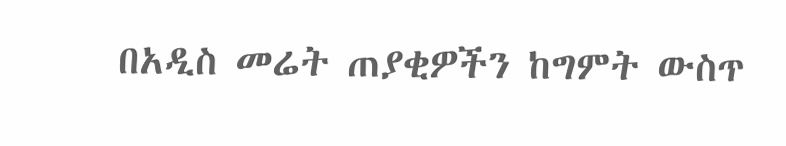በአዲስ መሬት ጠያቂዎችን ከግምት ውስጥ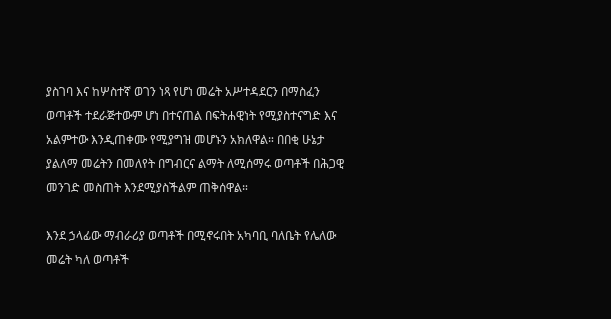ያስገባ እና ከሦስተኛ ወገን ነጻ የሆነ መሬት አሥተዳደርን በማስፈን ወጣቶች ተደራጅተውም ሆነ በተናጠል በፍትሐዊነት የሚያስተናግድ እና አልምተው እንዲጠቀሙ የሚያግዝ መሆኑን አክለዋል። በበቂ ሁኔታ ያልለማ መሬትን በመለየት በግብርና ልማት ለሚሰማሩ ወጣቶች በሕጋዊ መንገድ መስጠት እንደሚያስችልም ጠቅሰዋል።

እንደ ኃላፊው ማብራሪያ ወጣቶች በሚኖሩበት አካባቢ ባለቤት የሌለው መሬት ካለ ወጣቶች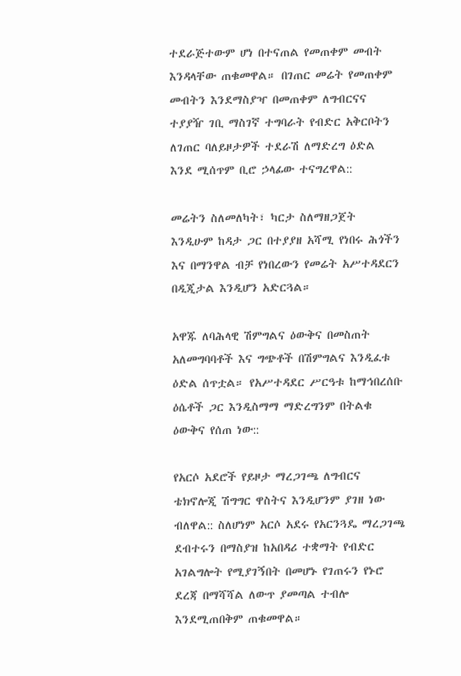ተደራጅተውም ሆነ በተናጠል የመጠቀም መብት እንዳላቸው ጠቁመዋል። በገጠር መሬት የመጠቀም መብትን እንደማስያዣ በመጠቀም ለግብርናና ተያያዥ ገቢ ማስገኛ ተግባራት የብድር አቅርቦትን ለገጠር ባለይዞታዎች ተደራሽ ለማድረግ ዕድል እንደ ሚሰጥም ቢሮ ኃላፊው ተናግረዋል::

መሬትን ስለመለካት፣ ካርታ ስለማዘጋጀት እንዲሁም ከዳታ ጋር በተያያዘ አሻሚ የነበሩ ሕጎችን እና በማንዋል ብቻ የነበረውን የመሬት አሥተዳደርን በዲጂታል እንዲሆን አድርጓል።

አዋጁ ለባሕላዊ ሽምግልና ዕውቅና በመስጠት አለመግባባቶች እና ግጭቶች በሽምግልና እንዲፈቱ ዕድል ሰጥቷል። የአሥተዳደር ሥርዓቱ ከማኅበረሰቡ ዕሴቶች ጋር እንዲስማማ ማድረግንም በትልቁ ዕውቅና የሰጠ ነው::

የአርሶ አደሮች የይዞታ ማረጋገጫ ለግብርና ቴክኖሎጂ ሽግግር ዋስትና እንዲሆንም ያገዘ ነው ብለዋል:: ስለሆነም አርሶ አደሩ የአርንጓዴ ማረጋገጫ ደብተሩን በማስያዝ ከአበዳሪ ተቋማት የብድር አገልግሎት የሚያገኝበት በመሆኑ የገጠሩን የኑሮ ደረጃ በማሻሻል ለውጥ ያመጣል ተብሎ እንደሚጠበቅም ጠቁመዋል።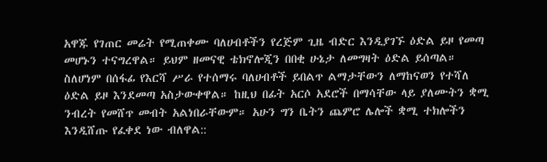አዋጁ የገጠር መሬት የሚጠቀሙ ባለሀብቶችን የረጅም ጊዜ ብድር እንዲያገኙ ዕድል ይዞ የመጣ መሆኑን ተናግረዋል። ይህም ዘመናዊ ቴክኖሎጂን በበቂ ሁኔታ ለመግዛት ዕድል ይሰጣል። ስለሆነም በሰፋፊ የእርሻ ሥራ የተሰማሩ ባለሀብቶች ይበልጥ ልማታቸውን ለማከናወን የተሻለ ዕድል ይዞ እንደመጣ አስታውቀዋል። ከዚህ በፊት አርሶ አደሮች በማሳቸው ላይ ያለሙትን ቋሚ ንብረት የመሸጥ መብት አልነበራቸውም። አሁን ግን ቤትን ጨምሮ ሌሎች ቋሚ ተክሎችን እንዲሸጡ የፈቀደ ነው ብለዋል::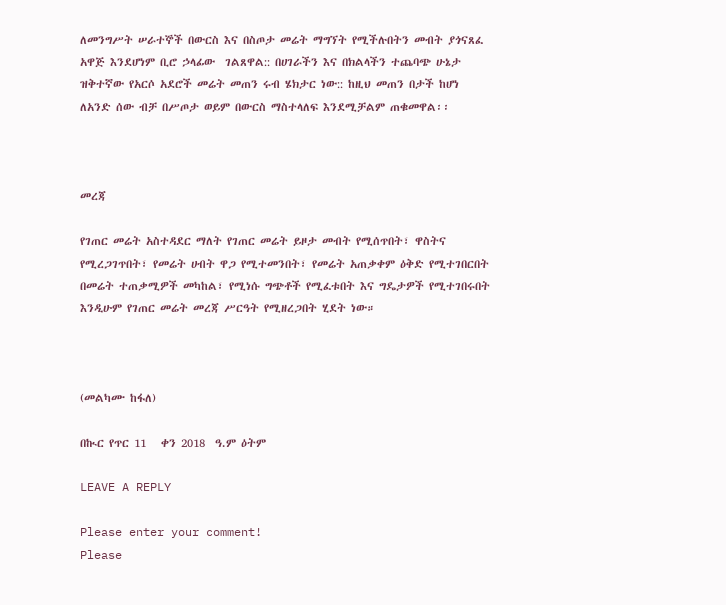ለመንግሥት ሠራተኞች በውርስ እና በስጦታ መሬት ማግኘት የሚችሉበትን መብት ያጎናጸፈ አዋጅ እንደሆነም ቢሮ ኃላፊው  ገልጸዋል:: በሀገራችን እና በክልላችን ተጨባጭ ሁኔታ ዝቅተኛው የአርሶ አደሮች መሬት መጠን ሩብ ሄክታር ነው:: ከዚህ መጠን በታች ከሆነ ለአንድ ሰው ብቻ በሥጦታ ወይም በውርስ ማስተላለፍ እንደሚቻልም ጠቁመዋል፡፡



መረጃ

የገጠር መሬት አስተዳደር ማለት የገጠር መሬት ይዞታ መብት የሚሰጥበት፣ ዋስትና የሚረጋገጥበት፣ የመሬት ሀብት ዋጋ የሚተመንበት፣ የመሬት አጠቃቀም ዕቅድ የሚተገበርበት በመሬት ተጠቃሚዎች መካከል፣ የሚነሱ ግጭቶች የሚፈቱበት እና ግዴታዎች የሚተገበሩበት እንዲሁም የገጠር መሬት መረጃ ሥርዓት የሚዘረጋበት ሂደት ነው።



(መልካሙ ከፋለ)

በኲር የጥር 11   ቀን 2018  ዓ.ም ዕትም

LEAVE A REPLY

Please enter your comment!
Please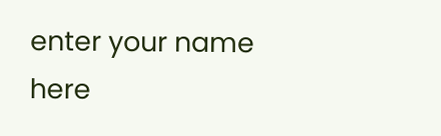enter your name here